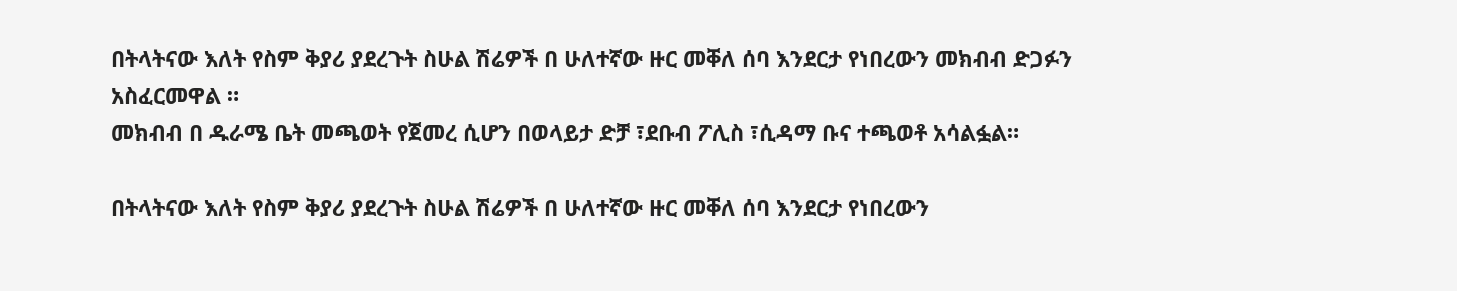በትላትናው እለት የስም ቅያሪ ያደረጉት ስሁል ሽሬዎች በ ሁለተኛው ዙር መቐለ ሰባ እንደርታ የነበረውን መክብብ ድጋፉን አስፈርመዋል ።
መክብብ በ ዱራሜ ቤት መጫወት የጀመረ ሲሆን በወላይታ ድቻ ፣ደቡብ ፖሊስ ፣ሲዳማ ቡና ተጫወቶ አሳልፏል።

በትላትናው እለት የስም ቅያሪ ያደረጉት ስሁል ሽሬዎች በ ሁለተኛው ዙር መቐለ ሰባ እንደርታ የነበረውን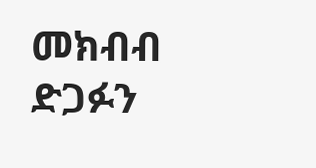መክብብ ድጋፉን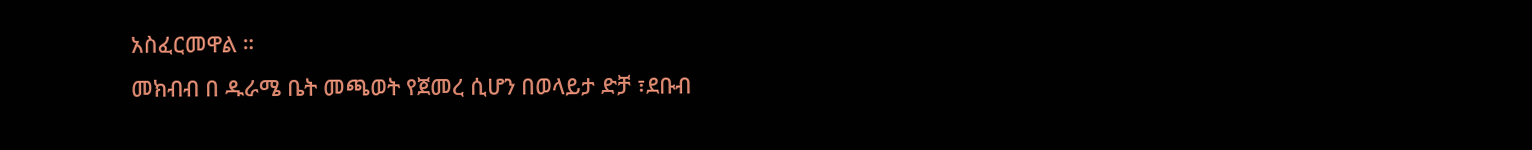አስፈርመዋል ።
መክብብ በ ዱራሜ ቤት መጫወት የጀመረ ሲሆን በወላይታ ድቻ ፣ደቡብ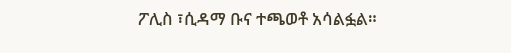ፖሊስ ፣ሲዳማ ቡና ተጫወቶ አሳልፏል።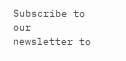Subscribe to our newsletter to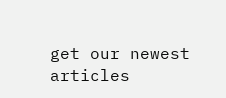get our newest articles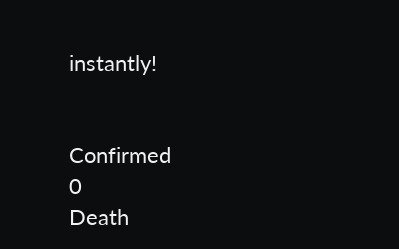instantly!


Confirmed
0
Death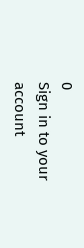0
Sign in to your account